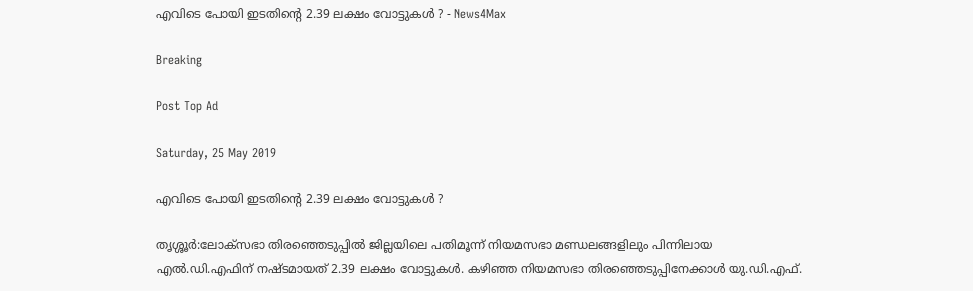എവിടെ പോയി ഇടതിന്റെ 2.39 ലക്ഷം വോട്ടുകൾ ? - News4Max

Breaking

Post Top Ad

Saturday, 25 May 2019

എവിടെ പോയി ഇടതിന്റെ 2.39 ലക്ഷം വോട്ടുകൾ ?

തൃശ്ശൂർ:ലോക്സഭാ തിരഞ്ഞെടുപ്പിൽ ജില്ലയിലെ പതിമൂന്ന് നിയമസഭാ മണ്ഡലങ്ങളിലും പിന്നിലായ എൽ.ഡി.എഫിന് നഷ്ടമായത് 2.39 ലക്ഷം വോട്ടുകൾ. കഴിഞ്ഞ നിയമസഭാ തിരഞ്ഞെടുപ്പിനേക്കാൾ യു.ഡി.എഫ്.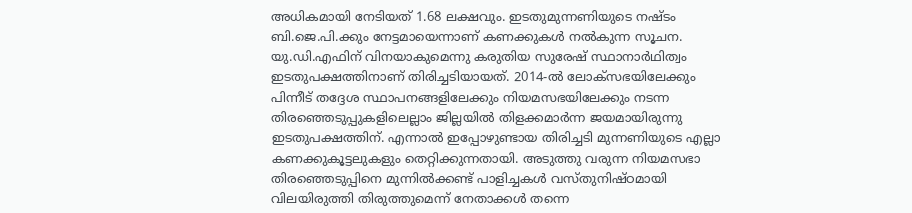അധികമായി നേടിയത് 1.68 ലക്ഷവും. ഇടതുമുന്നണിയുടെ നഷ്ടം ബി.ജെ.പി.ക്കും നേട്ടമായെന്നാണ് കണക്കുകൾ നൽകുന്ന സൂചന. യു.ഡി.എഫിന് വിനയാകുമെന്നു കരുതിയ സുരേഷ് സ്ഥാനാർഥിത്വം ഇടതുപക്ഷത്തിനാണ് തിരിച്ചടിയായത്. 2014-ൽ ലോക്സഭയിലേക്കും പിന്നീട് തദ്ദേശ സ്ഥാപനങ്ങളിലേക്കും നിയമസഭയിലേക്കും നടന്ന തിരഞ്ഞെടുപ്പുകളിലെല്ലാം ജില്ലയിൽ തിളക്കമാർന്ന ജയമായിരുന്നു ഇടതുപക്ഷത്തിന്. എന്നാൽ ഇപ്പോഴുണ്ടായ തിരിച്ചടി മുന്നണിയുടെ എല്ലാ കണക്കുകൂട്ടലുകളും തെറ്റിക്കുന്നതായി. അടുത്തു വരുന്ന നിയമസഭാ തിരഞ്ഞെടുപ്പിനെ മുന്നിൽക്കണ്ട് പാളിച്ചകൾ വസ്തുനിഷ്ഠമായി വിലയിരുത്തി തിരുത്തുമെന്ന് നേതാക്കൾ തന്നെ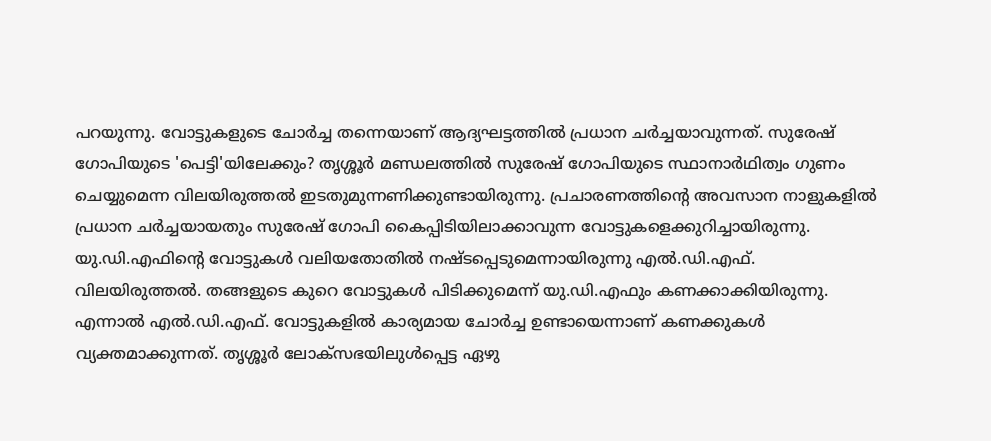പറയുന്നു. വോട്ടുകളുടെ ചോർച്ച തന്നെയാണ് ആദ്യഘട്ടത്തിൽ പ്രധാന ചർച്ചയാവുന്നത്. സുരേഷ് ഗോപിയുടെ 'പെട്ടി'യിലേക്കും? തൃശ്ശൂർ മണ്ഡലത്തിൽ സുരേഷ് ഗോപിയുടെ സ്ഥാനാർഥിത്വം ഗുണം ചെയ്യുമെന്ന വിലയിരുത്തൽ ഇടതുമുന്നണിക്കുണ്ടായിരുന്നു. പ്രചാരണത്തിന്റെ അവസാന നാളുകളിൽ പ്രധാന ചർച്ചയായതും സുരേഷ് ഗോപി കൈപ്പിടിയിലാക്കാവുന്ന വോട്ടുകളെക്കുറിച്ചായിരുന്നു. യു.ഡി.എഫിന്റെ വോട്ടുകൾ വലിയതോതിൽ നഷ്ടപ്പെടുമെന്നായിരുന്നു എൽ.ഡി.എഫ്. വിലയിരുത്തൽ. തങ്ങളുടെ കുറെ വോട്ടുകൾ പിടിക്കുമെന്ന് യു.ഡി.എഫും കണക്കാക്കിയിരുന്നു. എന്നാൽ എൽ.ഡി.എഫ്. വോട്ടുകളിൽ കാര്യമായ ചോർച്ച ഉണ്ടായെന്നാണ് കണക്കുകൾ വ്യക്തമാക്കുന്നത്. തൃശ്ശൂർ ലോക്സഭയിലുൾപ്പെട്ട ഏഴു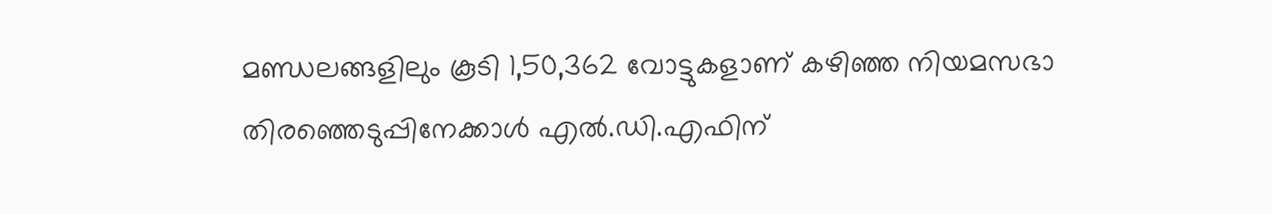മണ്ഡലങ്ങളിലും കൂടി 1,50,362 വോട്ടുകളാണ് കഴിഞ്ഞ നിയമസഭാ തിരഞ്ഞെടുപ്പിനേക്കാൾ എൽ.ഡി.എഫിന്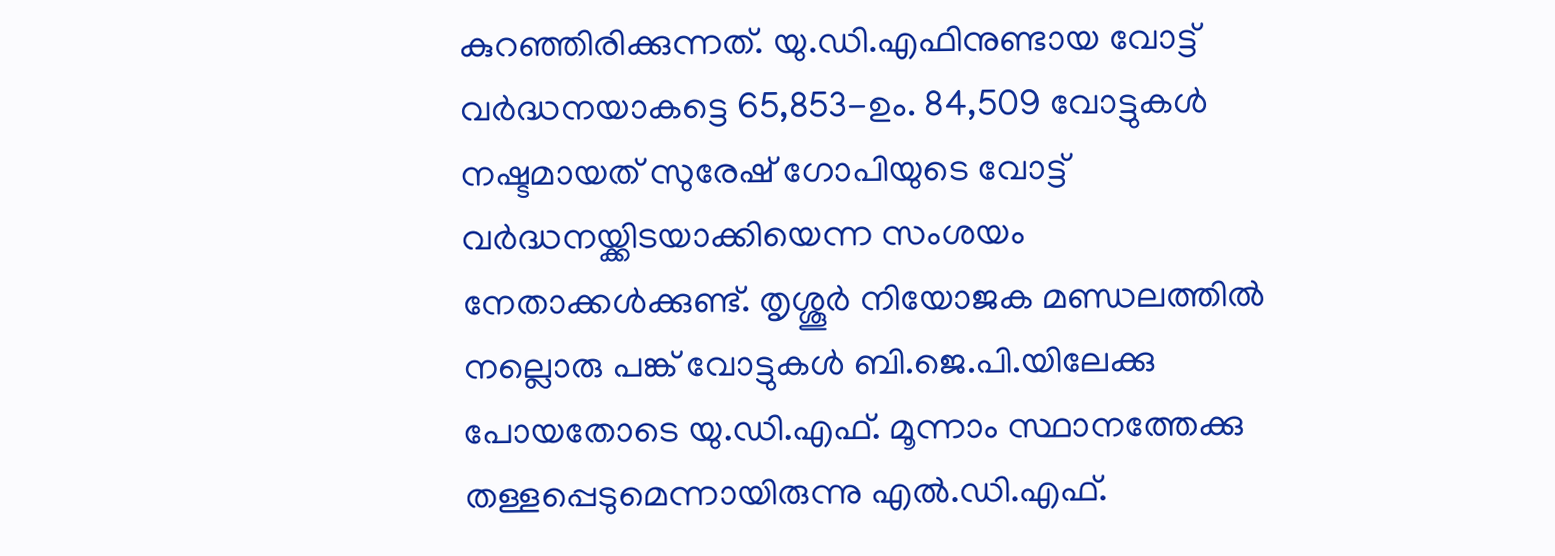കുറഞ്ഞിരിക്കുന്നത്. യു.ഡി.എഫിനുണ്ടായ വോട്ട് വർദ്ധനയാകട്ടെ 65,853-ഉം. 84,509 വോട്ടുകൾ നഷ്ടമായത് സുരേഷ് ഗോപിയുടെ വോട്ട് വർദ്ധനയ്ക്കിടയാക്കിയെന്ന സംശയം നേതാക്കൾക്കുണ്ട്. തൃശ്ശൂർ നിയോജക മണ്ഡലത്തിൽ നല്ലൊരു പങ്ക് വോട്ടുകൾ ബി.ജെ.പി.യിലേക്കു പോയതോടെ യു.ഡി.എഫ്. മൂന്നാം സ്ഥാനത്തേക്കു തള്ളപ്പെടുമെന്നായിരുന്നു എൽ.ഡി.എഫ്.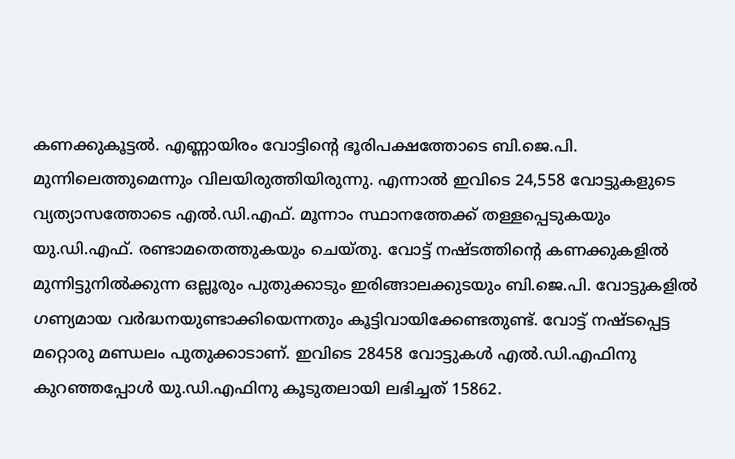കണക്കുകൂട്ടൽ. എണ്ണായിരം വോട്ടിന്റെ ഭൂരിപക്ഷത്തോടെ ബി.ജെ.പി. മുന്നിലെത്തുമെന്നും വിലയിരുത്തിയിരുന്നു. എന്നാൽ ഇവിടെ 24,558 വോട്ടുകളുടെ വ്യത്യാസത്തോടെ എൽ.ഡി.എഫ്. മൂന്നാം സ്ഥാനത്തേക്ക് തള്ളപ്പെടുകയും യു.ഡി.എഫ്. രണ്ടാമതെത്തുകയും ചെയ്തു. വോട്ട് നഷ്ടത്തിന്റെ കണക്കുകളിൽ മുന്നിട്ടുനിൽക്കുന്ന ഒല്ലൂരും പുതുക്കാടും ഇരിങ്ങാലക്കുടയും ബി.ജെ.പി. വോട്ടുകളിൽ ഗണ്യമായ വർദ്ധനയുണ്ടാക്കിയെന്നതും കൂട്ടിവായിക്കേണ്ടതുണ്ട്. വോട്ട് നഷ്ടപ്പെട്ട മറ്റൊരു മണ്ഡലം പുതുക്കാടാണ്. ഇവിടെ 28458 വോട്ടുകൾ എൽ.ഡി.എഫിനു കുറഞ്ഞപ്പോൾ യു.ഡി.എഫിനു കൂടുതലായി ലഭിച്ചത് 15862.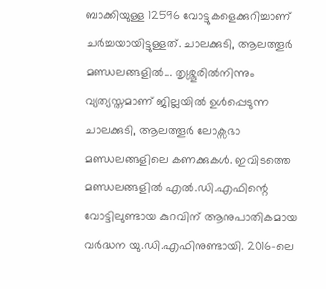ബാക്കിയുള്ള 12596 വോട്ടുകളെക്കുറിച്ചാണ് ചർച്ചയായിട്ടുള്ളത്. ചാലക്കുടി, ആലത്തൂർ മണ്ഡലങ്ങളിൽ... തൃശ്ശൂരിൽനിന്നും വ്യത്യസ്തമാണ് ജില്ലയിൽ ഉൾപ്പെടുന്ന ചാലക്കുടി, ആലത്തൂർ ലോക്സഭാ മണ്ഡലങ്ങളിലെ കണക്കുകൾ. ഇവിടത്തെ മണ്ഡലങ്ങളിൽ എൽ.ഡി.എഫിന്റെ വോട്ടിലുണ്ടായ കുറവിന് ആനുപാതികമായ വർദ്ധന യു.ഡി.എഫിനുണ്ടായി. 2016-ലെ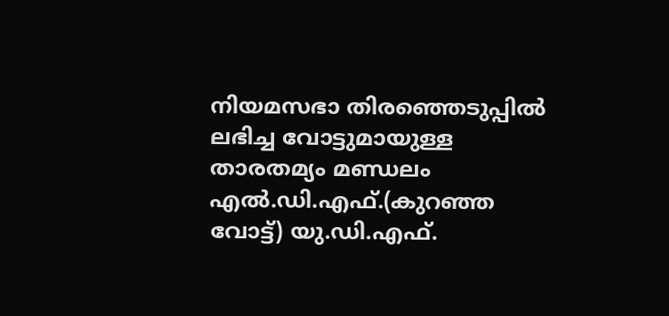നിയമസഭാ തിരഞ്ഞെടുപ്പിൽ ലഭിച്ച വോട്ടുമായുള്ള താരതമ്യം മണ്ഡലം എൽ.ഡി.എഫ്.(കുറഞ്ഞ വോട്ട്) യു.ഡി.എഫ്.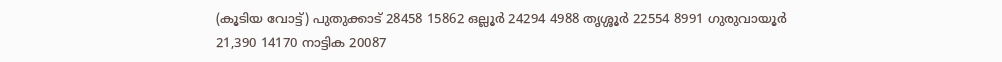(കൂടിയ വോട്ട്) പുതുക്കാട് 28458 15862 ഒല്ലൂർ 24294 4988 തൃശ്ശൂർ 22554 8991 ഗുരുവായൂർ 21,390 14170 നാട്ടിക 20087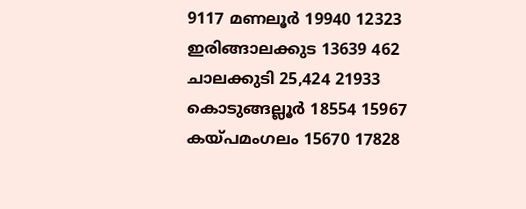9117 മണലൂർ 19940 12323 ഇരിങ്ങാലക്കുട 13639 462 ചാലക്കുടി 25,424 21933 കൊടുങ്ങല്ലൂർ 18554 15967 കയ്പമംഗലം 15670 17828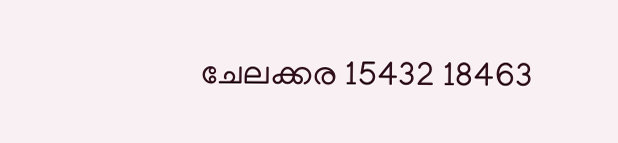ചേലക്കര 15432 18463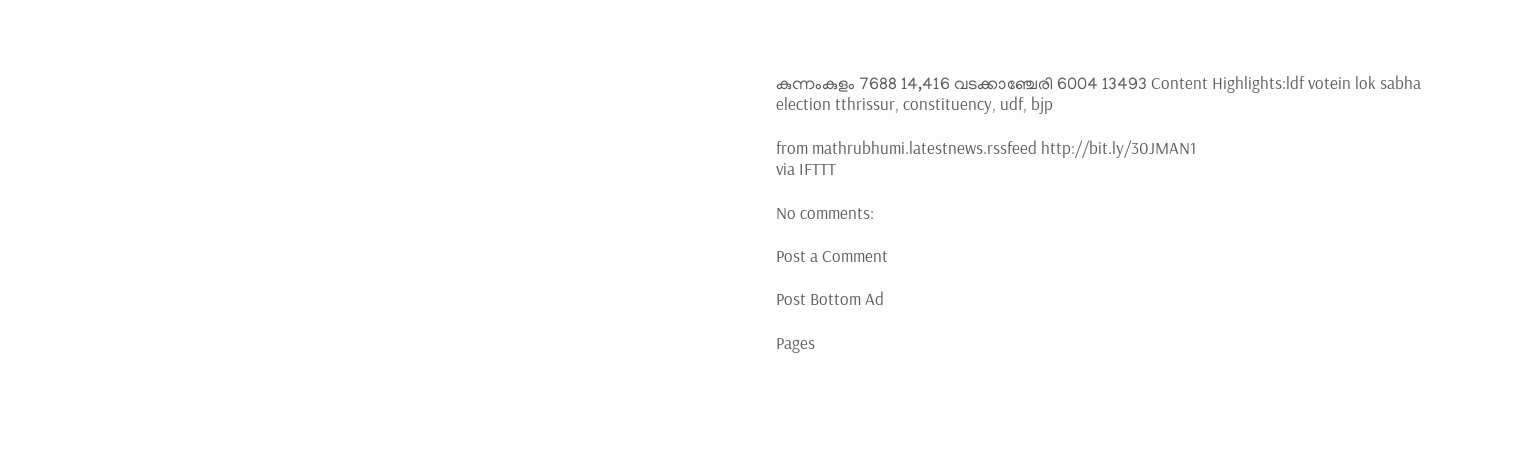കുന്നംകുളം 7688 14,416 വടക്കാഞ്ചേരി 6004 13493 Content Highlights:ldf votein lok sabha election tthrissur, constituency, udf, bjp

from mathrubhumi.latestnews.rssfeed http://bit.ly/30JMAN1
via IFTTT

No comments:

Post a Comment

Post Bottom Ad

Pages